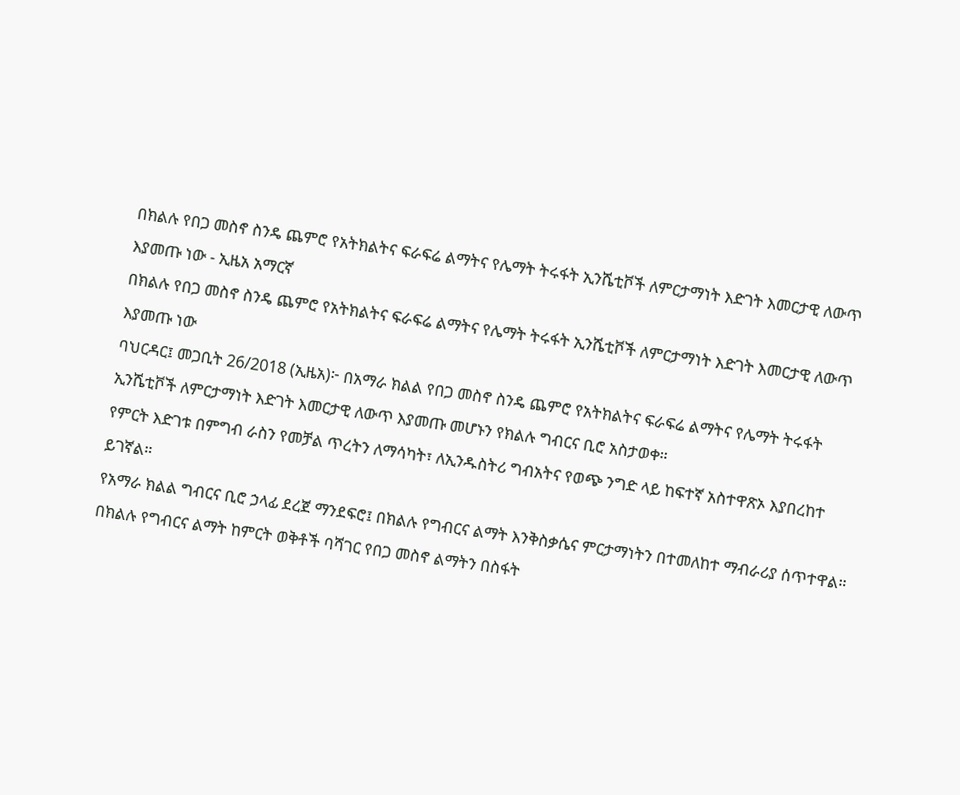በክልሉ የበጋ መስኖ ስንዴ ጨምሮ የአትክልትና ፍራፍሬ ልማትና የሌማት ትሩፋት ኢንሼቲቮች ለምርታማነት እድገት እመርታዊ ለውጥ እያመጡ ነው - ኢዜአ አማርኛ
በክልሉ የበጋ መስኖ ስንዴ ጨምሮ የአትክልትና ፍራፍሬ ልማትና የሌማት ትሩፋት ኢንሼቲቮች ለምርታማነት እድገት እመርታዊ ለውጥ እያመጡ ነው
ባህርዳር፤ መጋቢት 26/2018 (ኢዜአ)፦ በአማራ ክልል የበጋ መስኖ ስንዴ ጨምሮ የአትክልትና ፍራፍሬ ልማትና የሌማት ትሩፋት ኢንሼቲቮች ለምርታማነት እድገት እመርታዊ ለውጥ እያመጡ መሆኑን የክልሉ ግብርና ቢሮ አስታወቀ።
የምርት እድገቱ በምግብ ራስን የመቻል ጥረትን ለማሳካት፣ ለኢንዱስትሪ ግብአትና የወጭ ንግድ ላይ ከፍተኛ አስተዋጽኦ እያበረከተ ይገኛል።
የአማራ ክልል ግብርና ቢሮ ኃላፊ ደረጀ ማንደፍሮ፤ በክልሉ የግብርና ልማት እንቅስቃሴና ምርታማነትን በተመለከተ ማብራሪያ ሰጥተዋል።
በክልሉ የግብርና ልማት ከምርት ወቅቶች ባሻገር የበጋ መስኖ ልማትን በስፋት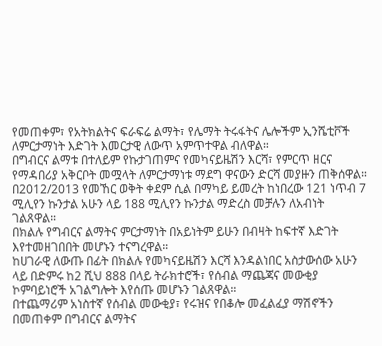የመጠቀም፣ የአትክልትና ፍራፍሬ ልማት፣ የሌማት ትሩፋትና ሌሎችም ኢንሼቲቮች ለምርታማነት እድገት እመርታዊ ለውጥ አምጥተዋል ብለዋል።
በግብርና ልማቱ በተለይም የኩታገጠምና የመካናይዜሽን እርሻ፣ የምርጥ ዘርና የማዳበሪያ አቅርቦት መሟላት ለምርታማነቱ ማደግ ዋናውን ድርሻ መያዙን ጠቅሰዋል።
በ2012/2013 የመኸር ወቅት ቀደም ሲል በማካይ ይመረት ከነበረው 121 ነጥብ 7 ሚሊየን ኩንታል አሁን ላይ 188 ሚሊየን ኩንታል ማድረስ መቻሉን ለአብነት ገልጸዋል።
በክልሉ የግብርና ልማትና ምርታማነት በአይነትም ይሁን በብዛት ከፍተኛ እድገት እየተመዘገበበት መሆኑን ተናግረዋል።
ከሀገራዊ ለውጡ በፊት በክልሉ የመካናይዜሽን እርሻ እንዳልነበር አስታውሰው አሁን ላይ በድምሩ ከ2 ሺህ 888 በላይ ትራክተሮች፣ የሰብል ማጨጃና መውቂያ ኮምባይነሮች አገልግሎት እየሰጡ መሆኑን ገልጸዋል።
በተጨማሪም አነስተኛ የሰብል መውቂያ፣ የሩዝና የበቆሎ መፈልፈያ ማሽኖችን በመጠቀም በግብርና ልማትና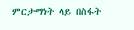ምርታማነት ላይ በስፋት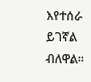እየተሰራ ይገኛል ብለዋል።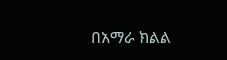በአማራ ክልል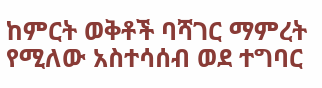ከምርት ወቅቶች ባሻገር ማምረት የሚለው አስተሳሰብ ወደ ተግባር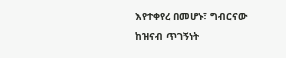እየተቀየረ በመሆኑ፣ ግብርናው ከዝናብ ጥገኝነት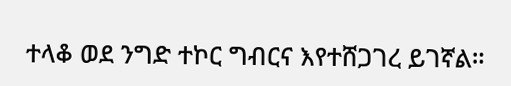ተላቆ ወደ ንግድ ተኮር ግብርና እየተሸጋገረ ይገኛል።